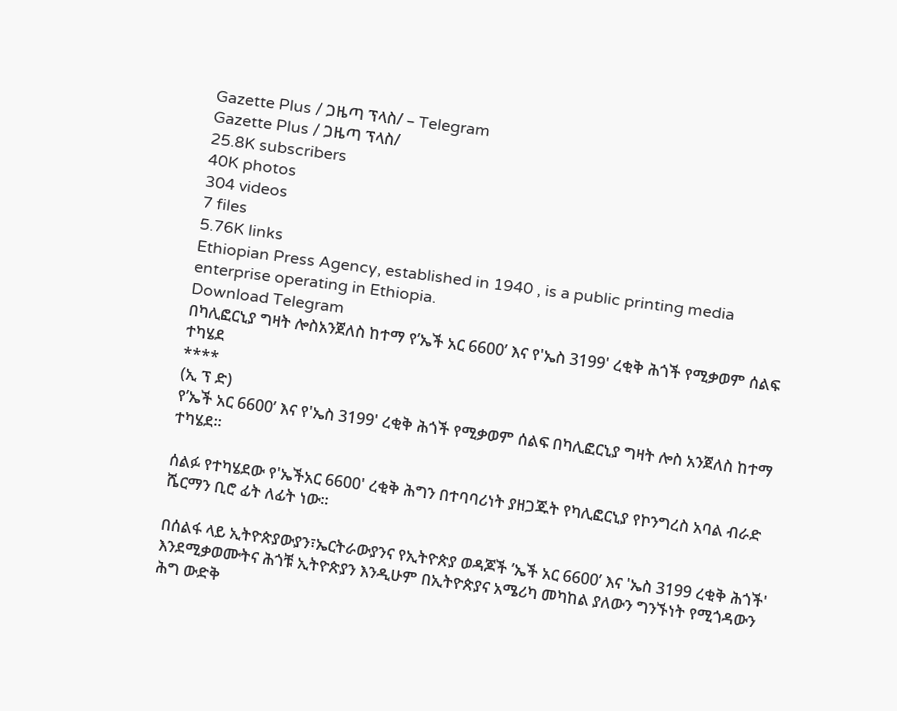Gazette Plus / ጋዜጣ ፕላስ/ – Telegram
Gazette Plus / ጋዜጣ ፕላስ/
25.8K subscribers
40K photos
304 videos
7 files
5.76K links
Ethiopian Press Agency, established in 1940 , is a public printing media enterprise operating in Ethiopia.
Download Telegram
በካሊፎርኒያ ግዛት ሎስአንጀለስ ከተማ የ’ኤች አር 6600’ እና የ'ኤስ 3199' ረቂቅ ሕጎች የሚቃወም ሰልፍ ተካሄደ
****
(ኢ ፕ ድ)
የ’ኤች አር 6600’ እና የ'ኤስ 3199' ረቂቅ ሕጎች የሚቃወም ሰልፍ በካሊፎርኒያ ግዛት ሎስ አንጀለስ ከተማ ተካሄደ።

ሰልፉ የተካሄደው የ'ኤችአር 6600' ረቂቅ ሕግን በተባባሪነት ያዘጋጁት የካሊፎርኒያ የኮንግረስ አባል ብራድ ሼርማን ቢሮ ፊት ለፊት ነው።

በሰልፋ ላይ ኢትዮጵያውያን፣ኤርትራውያንና የኢትዮጵያ ወዳጆች ’ኤች አር 6600’ እና 'ኤስ 3199 ረቂቅ ሕጎች' እንደሚቃወሙትና ሕጎቹ ኢትዮጵያን እንዲሁም በኢትዮጵያና አሜሪካ መካከል ያለውን ግንኙነት የሚጎዳውን ሕግ ውድቅ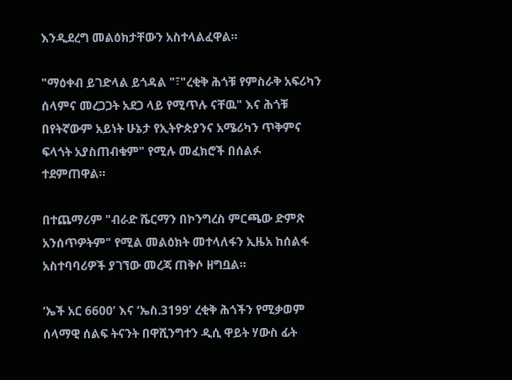እንዲደረግ መልዕክታቸውን አስተላልፈዋል።

"ማዕቀብ ይገድላል ይጎዳል "፣"ረቂቅ ሕጎቹ የምስራቅ አፍሪካን ሰላምና መረጋጋት አደጋ ላይ የሚጥሉ ናቸዉ" እና ሕጎቹ በየትኛውም አይነት ሁኔታ የኢትዮጵያንና አሜሪካን ጥቅምና ፍላጎት አያስጠብቁም" የሚሉ መፈክሮች በሰልፉ ተደምጠዋል።

በተጨማሪም "ብራድ ሼርማን በኮንግረስ ምርጫው ድምጽ አንሰጥዎትም" የሚል መልዕክት መተላለፋን ኢዜአ ከሰልፋ አስተባባሪዎች ያገኘው መረጃ ጠቅሶ ዘግቧል።

‘ኤች አር 6600’ እና ‘ኤስ.3199’ ረቂቅ ሕጎችን የሚቃወም ሰላማዊ ሰልፍ ትናንት በዋሺንግተን ዲሲ ዋይት ሃውስ ፊት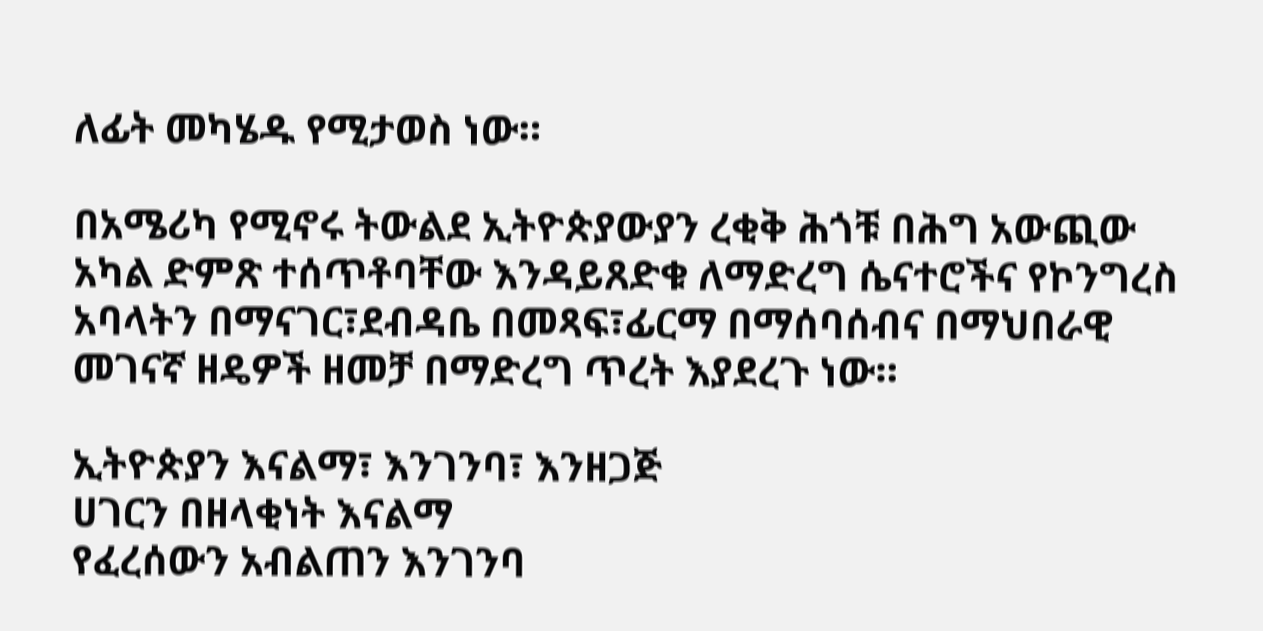ለፊት መካሄዱ የሚታወስ ነው።

በአሜሪካ የሚኖሩ ትውልደ ኢትዮጵያውያን ረቂቅ ሕጎቹ በሕግ አውጪው አካል ድምጽ ተሰጥቶባቸው እንዳይጸድቁ ለማድረግ ሴናተሮችና የኮንግረስ አባላትን በማናገር፣ደብዳቤ በመጻፍ፣ፊርማ በማሰባሰብና በማህበራዊ መገናኛ ዘዴዎች ዘመቻ በማድረግ ጥረት እያደረጉ ነው።

ኢትዮጵያን እናልማ፣ እንገንባ፣ እንዘጋጅ
ሀገርን በዘላቂነት እናልማ
የፈረሰውን አብልጠን እንገንባ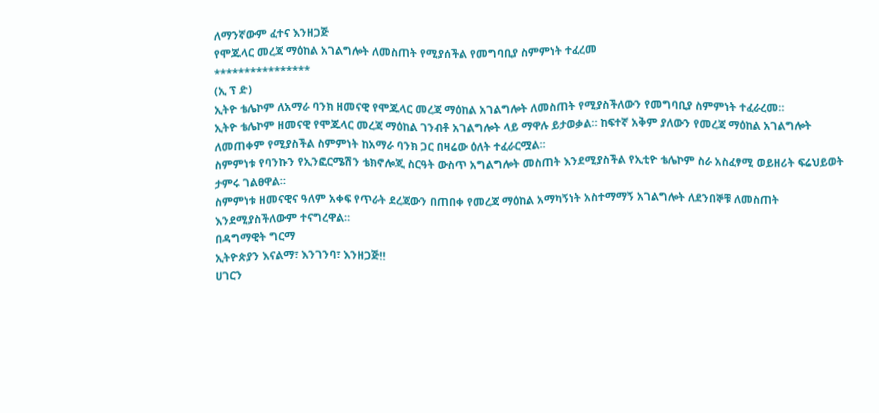ለማንኛውም ፈተና እንዘጋጅ
የሞጁላር መረጃ ማዕከል አገልግሎት ለመስጠት የሚያሰችል የመግባቢያ ስምምነት ተፈረመ
****************
(ኢ ፕ ድ)
ኢትዮ ቴሌኮም ለአማራ ባንክ ዘመናዊ የሞጁላር መረጃ ማዕከል አገልግሎት ለመስጠት የሚያስችለውን የመግባቢያ ስምምነት ተፈራረመ።
ኢትዮ ቴሌኮም ዘመናዊ የሞጁላር መረጃ ማዕከል ገንብቶ አገልግሎት ላይ ማዋሉ ይታወቃል። ከፍተኛ አቅም ያለውን የመረጃ ማዕከል አገልግሎት ለመጠቀም የሚያስችል ስምምነት ከአማራ ባንክ ጋር በዛሬው ዕለት ተፈራርሟል፡፡
ስምምነቱ የባንኩን የኢንፎርሜሽን ቴክኖሎጂ ስርዓት ውስጥ አግልግሎት መስጠት እንደሚያስችል የኢቲዮ ቴሌኮም ስራ አስፈፃሚ ወይዘሪት ፍሬህይወት ታምሩ ገልፀዋል።
ስምምነቱ ዘመናዊና ዓለም አቀፍ የጥራት ደረጃውን በጠበቀ የመረጃ ማዕከል አማካኝነት አስተማማኝ አገልግሎት ለደንበኞቹ ለመስጠት እንደሚያስችለውም ተናግረዋል።
በዳግማዊት ግርማ
ኢትዮጵያን እናልማ፣ እንገንባ፣ እንዘጋጅ‼
ሀገርን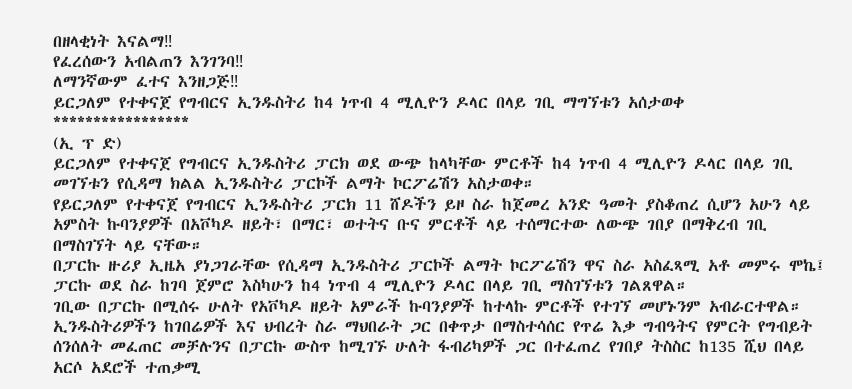በዘላቂነት እናልማ‼
የፈረሰውን አብልጠን እንገንባ‼
ለማንኛውም ፈተና እንዘጋጅ‼
ይርጋለም የተቀናጀ የግብርና ኢንዱስትሪ ከ4 ነጥብ 4 ሚሊዮን ዶላር በላይ ገቢ ማግኘቱን አሰታወቀ
*****************
(ኢ ፕ ድ)
ይርጋለም የተቀናጀ የግብርና ኢንዱስትሪ ፓርክ ወደ ውጭ ከላካቸው ምርቶች ከ4 ነጥብ 4 ሚሊዮን ዶላር በላይ ገቢ መገኘቱን የሲዳማ ክልል ኢንዱስትሪ ፓርኮች ልማት ኮርፖሬሽን አስታወቀ።
የይርጋለም የተቀናጀ የግብርና ኢንዱስትሪ ፓርክ 11 ሸዶችን ይዞ ስራ ከጀመረ አንድ ዓመት ያስቆጠረ ሲሆን አሁን ላይ አምስት ኩባንያዎች በአቮካዶ ዘይት፣ በማር፣ ወተትና ቡና ምርቶች ላይ ተሰማርተው ለውጭ ገበያ በማቅረብ ገቢ በማስገኘት ላይ ናቸው።
በፓርኩ ዙሪያ ኢዜአ ያነጋገራቸው የሲዳማ ኢንዱስትሪ ፓርኮች ልማት ኮርፖሬሽን ዋና ስራ አስፈጻሚ አቶ መምሩ ሞኬ፤ ፓርኩ ወደ ስራ ከገባ ጀምሮ እስካሁን ከ4 ነጥብ 4 ሚሊዮን ዶላር በላይ ገቢ ማስገኘቱን ገልጸዋል።
ገቢው በፓርኩ በሚሰሩ ሁለት የአቮካዶ ዘይት አምራች ኩባንያዎች ከተላኩ ምርቶች የተገኘ መሆኑንም አብራርተዋል።
ኢንዱስትሪዎችን ከገበሬዎች እና ህብረት ስራ ማህበራት ጋር በቀጥታ በማስተሳሰር የጥሬ እቃ ግብዓትና የምርት የግብይት ሰንሰለት መፈጠር መቻሉንና በፓርኩ ውስጥ ከሚገኙ ሁለት ፋብሪካዎች ጋር በተፈጠረ የገበያ ትስስር ከ135 ሺህ በላይ አርሶ አደሮች ተጠቃሚ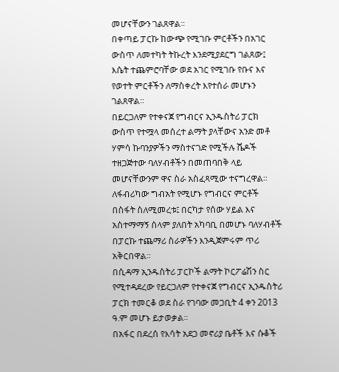መሆናቸውን ገልጸዋል።
በቀጣይ ፓርኩ ከውጭ የሚገቡ ምርቶችን በአገር ውስጥ ለመተካት ትኩረት እንደሚያደርግ ገልጸው፤ እሴት ተጨምሮባቸው ወደ አገር የሚገቡ የቡና እና የወተት ምርቶችን ለማስቀረት እየተሰራ መሆኑን ገልጸዋል።
በይርጋለም የተቀናጀ የግብርና ኢንዱስትሪ ፓርክ ውስጥ የተሟላ መሰረተ ልማት ያላቸውና አንድ መቶ ሃምሳ ኩባንያዎችን ማስተናገድ የሚችሉ ሼዶች ተዘጋጅተው ባለሃብቶችን በመጠባበቅ ላይ መሆናቸውንም ዋና ስራ አስፈጻሚው ተናግረዋል።
ለፋብሪካው ግብአት የሚሆኑ የግብርና ምርቶች በስፋት ስለሚመረቱ፤ በርካታ የሰው ሃይል እና አስተማማኝ ሰላም ያለበት አካባቢ በመሆኑ ባለሃብቶች በፓርኩ ተጨማሪ ስራዎችን እንዲጀምሩም ጥሪ አቅርበዋል።
በሲዳማ ኢንዱስትሪ ፓርኮች ልማት ኮርፖሬሽን ስር የሚተዳደረው የይርጋለም የተቀናጀ የግብርና ኢንዱስትሪ ፓርክ ተመርቆ ወደ ስራ የገባው መጋቢት 4 ቀን 2013 ዓ.ም መሆኑ ይታወቃል።
በአፋር በደረሰ የእሳት አደጋ መኖሪያ ቤቶች እና ሱቆች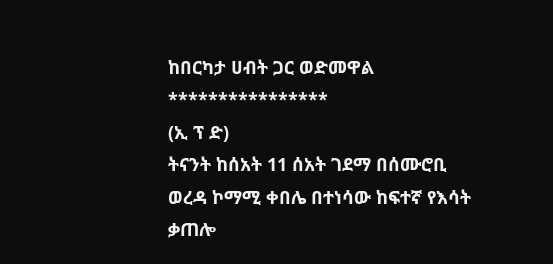ከበርካታ ሀብት ጋር ወድመዋል
****************
(ኢ ፕ ድ)
ትናንት ከሰአት 11 ሰአት ገደማ በሰሙሮቢ ወረዳ ኮማሚ ቀበሌ በተነሳው ከፍተኛ የእሳት ቃጠሎ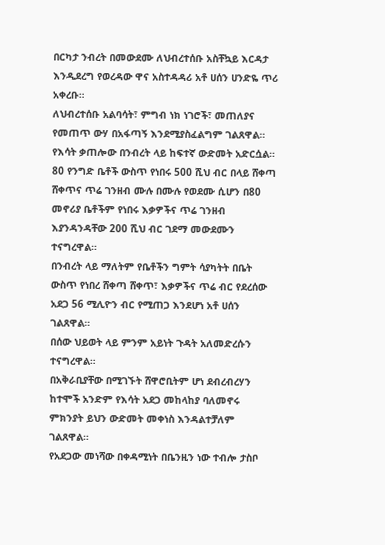በርካታ ንብረት በመውደሙ ለህብረተሰቡ አስቸኳይ እርዳታ እንዲደረግ የወረዳው ዋና አስተዳዳሪ አቶ ሀሰን ሀንድዬ ጥሪ አቀረቡ።
ለህብረተሰቡ አልባሳት፣ ምግብ ነክ ነገሮች፣ መጠለያና የመጠጥ ውሃ በአፋጣኝ እንደሚያስፈልግም ገልጸዋል።
የእሳት ቃጠሎው በንብረት ላይ ከፍተኛ ውድመት አድርሷል። 80 የንግድ ቤቶች ውስጥ የነበሩ 500 ሺህ ብር በላይ ሸቀጣ ሸቀጥና ጥሬ ገንዘብ ሙሉ በሙሉ የወደሙ ሲሆን በ80 መኖሪያ ቤቶችም የነበሩ እቃዎችና ጥሬ ገንዘብ እያንዳንዳቸው 200 ሺህ ብር ገደማ መውደሙን ተናግረዋል።
በንብረት ላይ ማለትም የቤቶችን ግምት ሳያካትት በቤት ውስጥ የነበረ ሸቀጣ ሸቀጥ፣ እቃዎችና ጥሬ ብር የደረሰው አደጋ 56 ሚሊዮን ብር የሚጠጋ እንደሆነ አቶ ሀሰን ገልጸዋል።
በሰው ህይወት ላይ ምንም አይነት ጉዳት አለመድረሱን ተናግረዋል።
በአቅራቢያቸው በሚገኙት ሸዋሮቢትም ሆነ ደብረብረሃን ከተሞች አንድም የእሳት አደጋ መከላከያ ባለመኖሩ ምክንያት ይህን ውድመት መቀነስ እንዳልተቻለም ገልጸዋል።
የአደጋው መነሻው በቀዳሚነት በቤንዚን ነው ተብሎ ታስቦ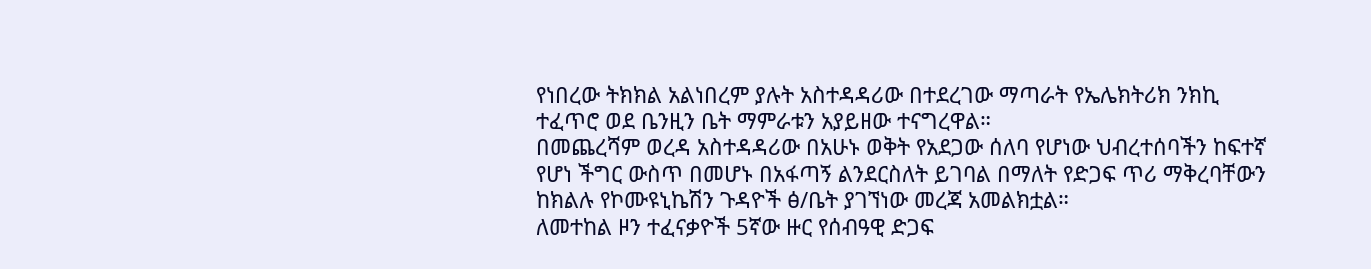የነበረው ትክክል አልነበረም ያሉት አስተዳዳሪው በተደረገው ማጣራት የኤሌክትሪክ ንክኪ ተፈጥሮ ወደ ቤንዚን ቤት ማምራቱን አያይዘው ተናግረዋል።
በመጨረሻም ወረዳ አስተዳዳሪው በአሁኑ ወቅት የአደጋው ሰለባ የሆነው ህብረተሰባችን ከፍተኛ የሆነ ችግር ውስጥ በመሆኑ በአፋጣኝ ልንደርስለት ይገባል በማለት የድጋፍ ጥሪ ማቅረባቸውን ከክልሉ የኮሙዩኒኬሽን ጉዳዮች ፅ/ቤት ያገኘነው መረጃ አመልክቷል።
ለመተከል ዞን ተፈናቃዮች 5ኛው ዙር የሰብዓዊ ድጋፍ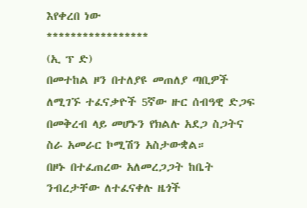እየቀረበ ነው
*****************
(ኢ ፕ ድ)
በመተከል ዞን በተለያዩ መጠለያ ጣቢዎች ለሚገኙ ተፈናቃዮች 5ኛው ዙር ሰብዓዊ ድጋፍ በመቅረብ ላይ መሆኑን የክልሉ አደጋ ስጋትና ስራ አመራር ኮሚሽን አስታውቋል።
በዞኑ በተፈጠረው አለመረጋጋት ከቤት ንብረታቸው ለተፈናቀሉ ዜጎች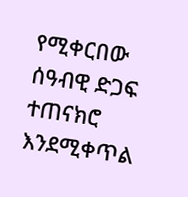የሚቀርበው ሰዓብዊ ድጋፍ ተጠናክሮ እንደሚቀጥል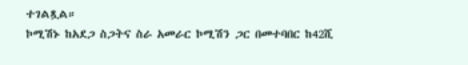ተገልጿል።
ኮሚሽኑ ከአደጋ ስጋትና ስራ አመራር ኮሚሽን ጋር በመተባበር ከ42ሺ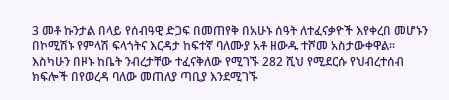3 መቶ ኩንታል በላይ የሰብዓዊ ድጋፍ በመጠየቅ በአሁኑ ሰዓት ለተፈናቃዮች እየቀረበ መሆኑን በኮሚሽኑ የምላሽ ፍላጎትና እርዳታ ከፍተኛ ባለሙያ አቶ ዘውዱ ተሾመ አስታውቀዋል።
እስካሁን በዞኑ ከቤት ንብረታቸው ተፈናቅለው የሚገኙ 282 ሺህ የሚደርሱ የህብረተሰብ ክፍሎች በየወረዳ ባለው መጠለያ ጣቢያ እንደሚገኙ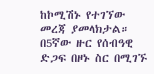ከኮሚሽኑ የተገኘው መረጃ ያመላክታል።
በ5ኛው ዙር የሰብዓዊ ድጋፍ በዞኑ ስር በሚገኙ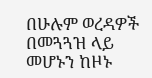በሁሉም ወረዳዎች በመጓጓዝ ላይ መሆኑን ከዞኑ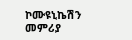ኮሙዩኒኬሽን መምሪያ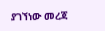ያገኘነው መረጃ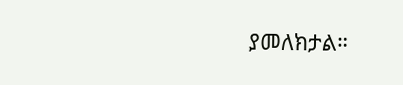ያመለክታል።